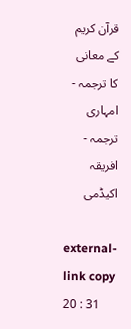قرآن کریم کے معانی کا ترجمہ - امہاری ترجمہ - افریقہ اکیڈمی

external-link copy
20 : 31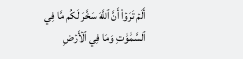أَلَمۡ تَرَوۡاْ أَنَّ ٱللَّهَ سَخَّرَ لَكُم مَّا فِي ٱلسَّمَٰوَٰتِ وَمَا فِي ٱلۡأَرۡضِ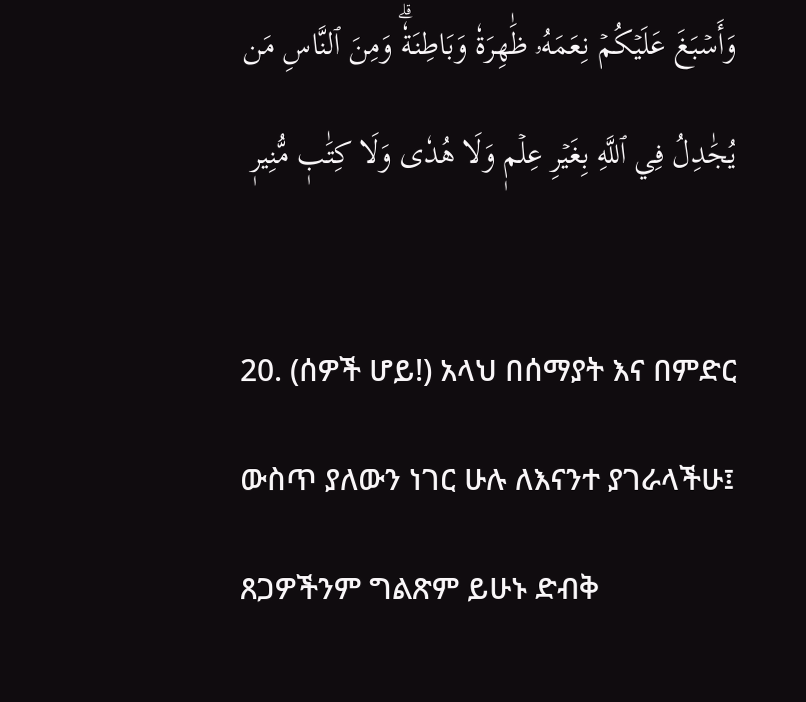وَأَسۡبَغَ عَلَيۡكُمۡ نِعَمَهُۥ ظَٰهِرَةٗ وَبَاطِنَةٗۗ وَمِنَ ٱلنَّاسِ مَن يُجَٰدِلُ فِي ٱللَّهِ بِغَيۡرِ عِلۡمٖ وَلَا هُدٗى وَلَا كِتَٰبٖ مُّنِيرٖ

20. (ሰዎች ሆይ!) አላህ በሰማያት እና በምድር ውስጥ ያለውን ነገር ሁሉ ለእናንተ ያገራላችሁ፤ ጸጋዎችንም ግልጽም ይሁኑ ድብቅ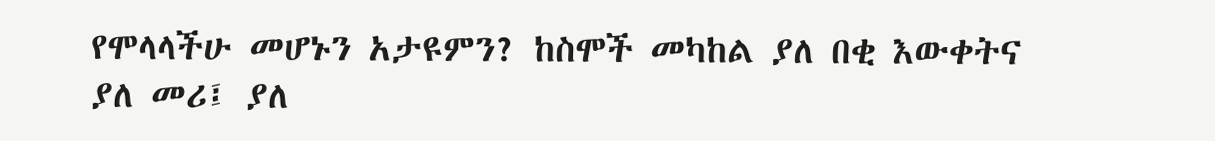የሞላላችሁ መሆኑን አታዩምን? ከስሞች መካከል ያለ በቂ እውቀትና ያለ መሪ፤ ያለ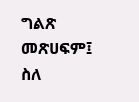ግልጽ መጽሀፍም፤ ስለ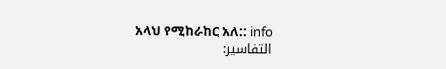አላህ የሚከራከር አለ:: info
التفاسير: